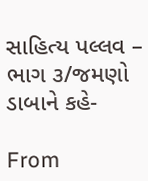સાહિત્ય પલ્લવ – ભાગ ૩/જમણો ડાબાને કહે-

From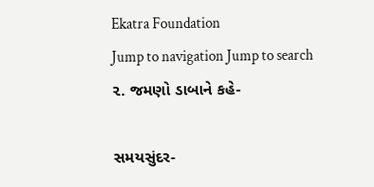Ekatra Foundation
Jump to navigation Jump to search
૨. જમણો ડાબાને કહે-

સમયસુંદર-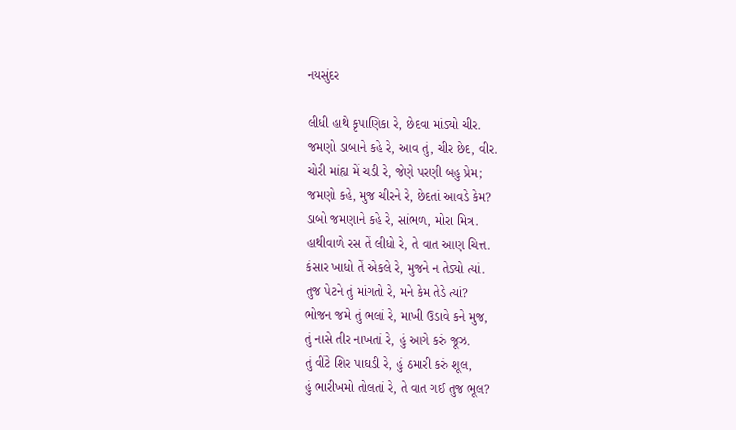નયસુંદર

લીધી હાથે કૃપાણિકા રે, છેદવા માંડ્યો ચીર.
જમણો ડાબાને કહે રે, આવ તું, ચીર છેદ, વીર.
ચોરી માંહ્ય મેં ચડી રે, જેણે પરણી બહુ પ્રેમ;
જમણો કહે, મુજ ચીરને રે, છેદતાં આવડે કેમ?
ડાબો જમણાને કહે રે, સાંભળ, મોરા મિત્ર.
હાથીવાળે રસ તેં લીધો રે, તે વાત આણ ચિત્ત.
કંસાર ખાધો તેં એકલે રે, મુજને ન તેડ્યો ત્યાં.
તુજ પેટને તું માંગતો રે, મને કેમ તેડે ત્યાં?
ભોજન જમે તું ભલાં રે, માખી ઉડાવે કને મુજ,
તું નાસે તીર નાખતાં રે, હું આગે કરું જૂઝ.
તું વીંટે શિર પાઘડી રે, હું ઠમારી કરું શૂલ,
હું ભારીખમો તોલતાં રે, તે વાત ગઈ તુજ ભૂલ?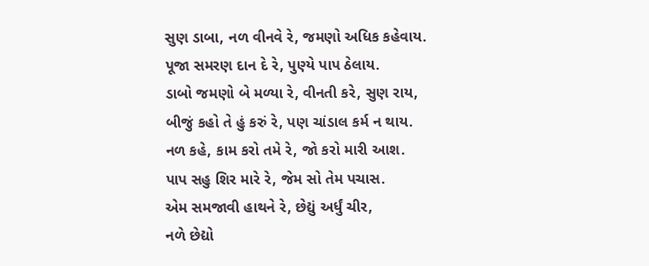સુણ ડાબા, નળ વીનવે રે, જમણો અધિક કહેવાય.
પૂજા સમરણ દાન દે રે, પુણ્યે પાપ ઠેલાય.
ડાબો જમણો બે મળ્યા રે, વીનતી કરે, સુણ રાય,
બીજું કહો તે હું કરું રે, પણ ચાંડાલ કર્મ ન થાય.
નળ કહે, કામ કરો તમે રે, જો કરો મારી આશ.
પાપ સહુ શિર મારે રે, જેમ સો તેમ પચાસ.
એમ સમજાવી હાથને રે, છેદ્યું અર્ધું ચીર,
નળે છેદ્યો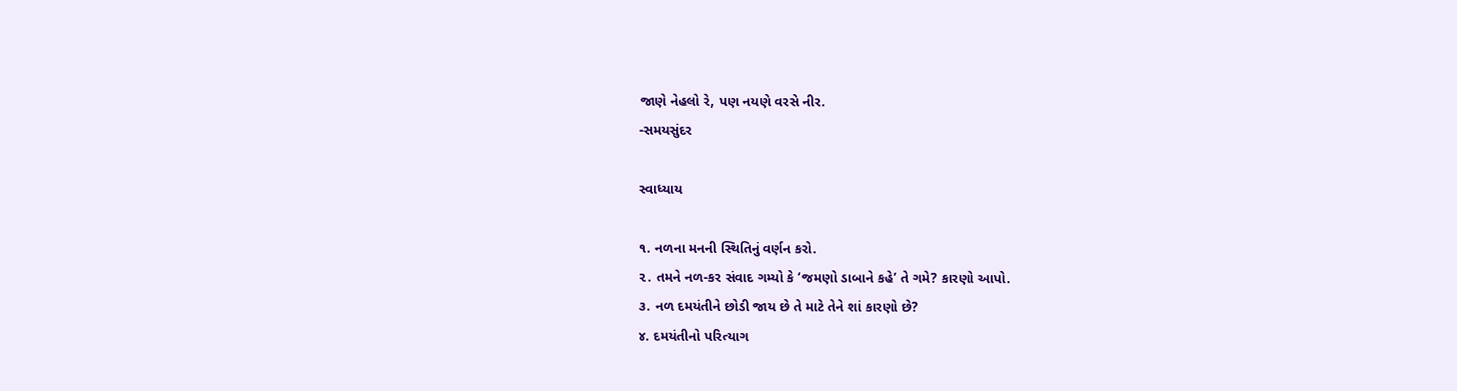જાણે નેહલો રે, પણ નયણે વરસે નીર.
-સમયસુંદર

સ્વાધ્યાય

૧. નળના મનની સ્થિતિનું વર્ણન કરો.
૨. તમને નળ-કર સંવાદ ગમ્યો કે ‘જમણો ડાબાને કહે’ તે ગમે? કારણો આપો.
૩. નળ દમયંતીને છોડી જાય છે તે માટે તેને શાં કારણો છે?
૪. દમયંતીનો પરિત્યાગ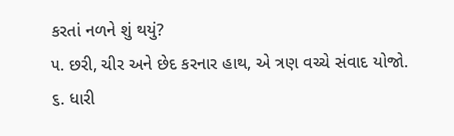કરતાં નળને શું થયું?
૫. છરી, ચીર અને છેદ કરનાર હાથ, એ ત્રણ વચ્ચે સંવાદ યોજો.
૬. ધારી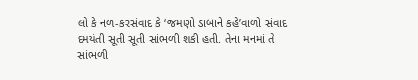લો કે નળ-કરસંવાદ કે ‘જમણો ડાબાને કહે’વાળો સંવાદ દમયંતી સૂતી સૂતી સાંભળી શકી હતી. તેના મનમાં તે સાંભળી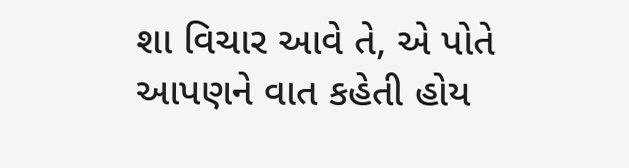શા વિચાર આવે તે, એ પોતે આપણને વાત કહેતી હોય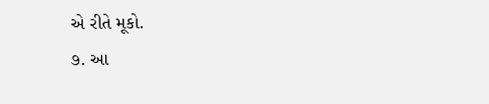એ રીતે મૂકો.
૭. આ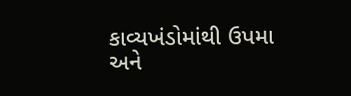કાવ્યખંડોમાંથી ઉપમા અને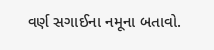વર્ણ સગાઈના નમૂના બતાવો.